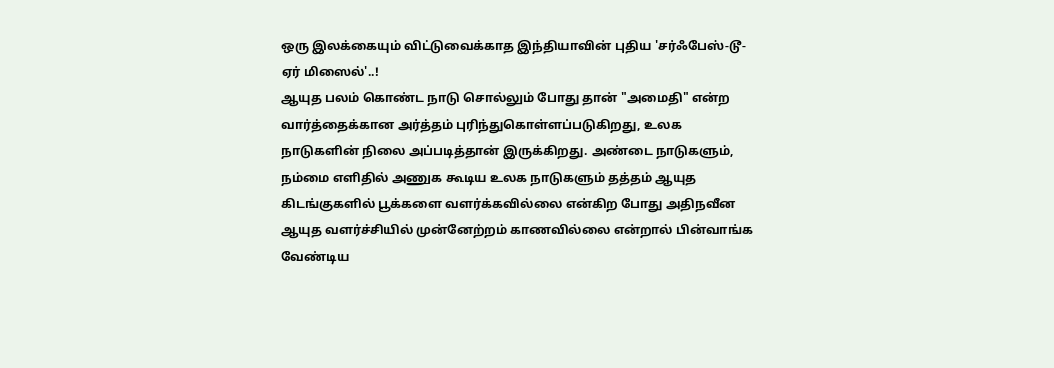ஒரு இலக்கையும் விட்டுவைக்காத இந்தியாவின் புதிய 'சர்ஃபேஸ்-டூ-ஏர் மிஸைல்'..!
ஆயுத பலம் கொண்ட நாடு சொல்லும் போது தான் "அமைதி" என்ற வார்த்தைக்கான அர்த்தம் புரிந்துகொள்ளப்படுகிறது, உலக நாடுகளின் நிலை அப்படித்தான் இருக்கிறது. அண்டை நாடுகளும், நம்மை எளிதில் அணுக கூடிய உலக நாடுகளும் தத்தம் ஆயுத கிடங்குகளில் பூக்களை வளர்க்கவில்லை என்கிற போது அதிநவீன ஆயுத வளர்ச்சியில் முன்னேற்றம் காணவில்லை என்றால் பின்வாங்க வேண்டிய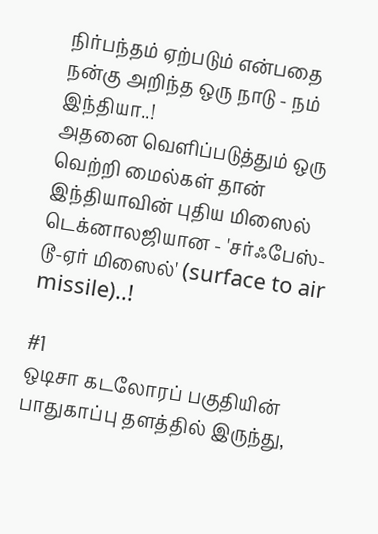நிர்பந்தம் ஏற்படும் என்பதை நன்கு அறிந்த ஒரு நாடு - நம் இந்தியா..!
அதனை வெளிப்படுத்தும் ஒரு வெற்றி மைல்கள் தான் இந்தியாவின் புதிய மிஸைல் டெக்னாலஜியான - 'சர்ஃபேஸ்-டூ-ஏர் மிஸைல்' (surface to air missile)..!

#1
ஒடிசா கடலோரப் பகுதியின் பாதுகாப்பு தளத்தில் இருந்து,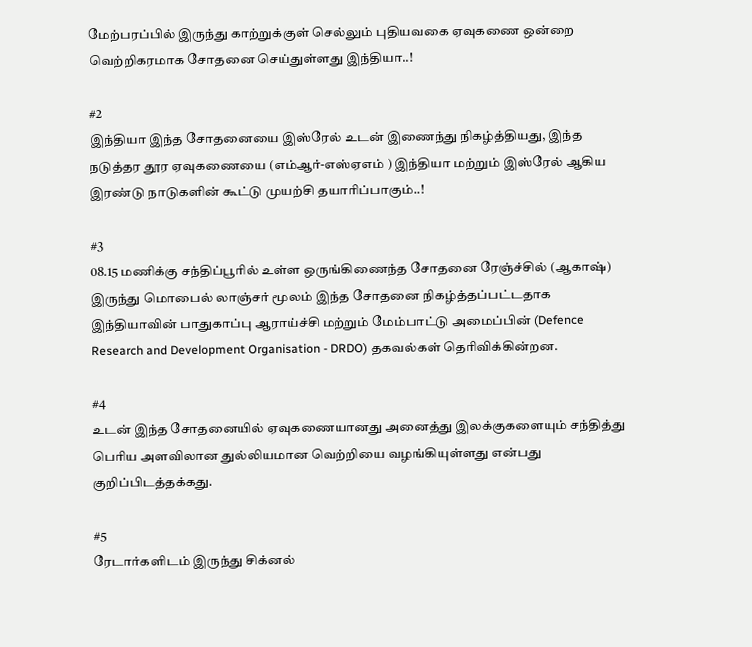மேற்பரப்பில் இருந்து காற்றுக்குள் செல்லும் புதியவகை ஏவுகணை ஒன்றை வெற்றிகரமாக சோதனை செய்துள்ளது இந்தியா..!

#2
இந்தியா இந்த சோதனையை இஸ்ரேல் உடன் இணைந்து நிகழ்த்தியது, இந்த நடுத்தர தூர ஏவுகணையை (எம்ஆர்-எஸ்ஏஎம் ) இந்தியா மற்றும் இஸ்ரேல் ஆகிய இரண்டு நாடுகளின் கூட்டு முயற்சி தயாரிப்பாகும்..!

#3
08.15 மணிக்கு சந்திப்பூரில் உள்ள ஒருங்கிணைந்த சோதனை ரேஞ்ச்சில் (ஆகாஷ்) இருந்து மொபைல் லாஞ்சர் மூலம் இந்த சோதனை நிகழ்த்தப்பட்டதாக இந்தியாவின் பாதுகாப்பு ஆராய்ச்சி மற்றும் மேம்பாட்டு அமைப்பின் (Defence Research and Development Organisation - DRDO) தகவல்கள் தெரிவிக்கின்றன.

#4
உடன் இந்த சோதனையில் ஏவுகணையானது அனைத்து இலக்குகளையும் சந்தித்து பெரிய அளவிலான துல்லியமான வெற்றியை வழங்கியுள்ளது என்பது குறிப்பிடத்தக்கது.

#5
ரேடார்களிடம் இருந்து சிக்னல்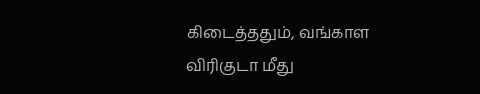கிடைத்ததும், வங்காள விரிகுடா மீது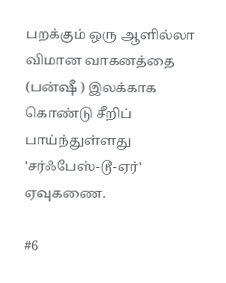பறக்கும் ஒரு ஆளில்லா விமான வாகனத்தை (பன்ஷீ ) இலக்காக கொண்டு சீறிப் பாய்ந்துள்ளது 'சர்ஃபேஸ்-டூ-ஏர்' ஏவுகணை.

#6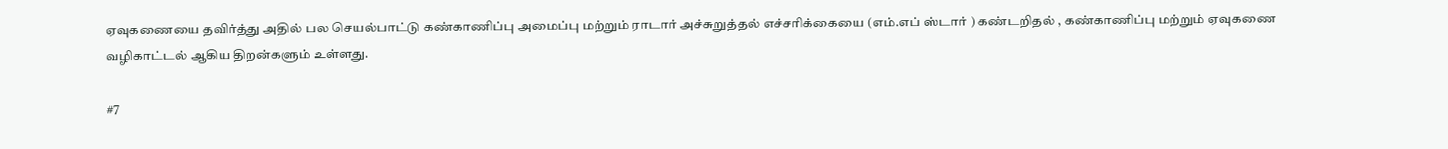ஏவுகணையை தவிர்த்து அதில் பல செயல்பாட்டு கண்காணிப்பு அமைப்பு மற்றும் ராடார் அச்சுறுத்தல் எச்சரிக்கையை (எம்.எப் ஸ்டார் ) கண்டறிதல் , கண்காணிப்பு மற்றும் ஏவுகணை வழிகாட்டல் ஆகிய திறன்களும் உள்ளது.

#7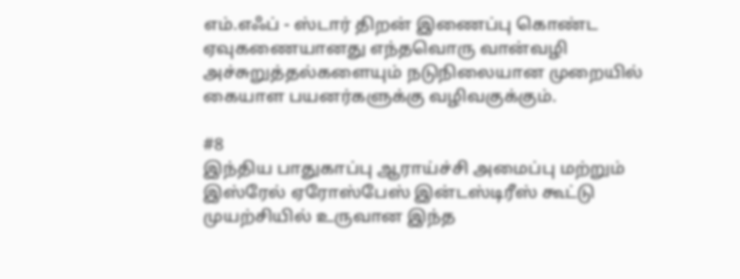எம்.எஃப் - ஸ்டார் திறன் இணைப்பு கொண்ட ஏவுகணையானது எந்தவொரு வான்வழி அச்சுறுத்தல்களையும் நடுநிலையான முறையில் கையாள பயனர்களுக்கு வழிவகுக்கும்.

#8
இந்திய பாதுகாப்பு ஆராய்ச்சி அமைப்பு மற்றும் இஸ்ரேல் ஏரோஸ்பேஸ் இன்டஸ்டிரீஸ் கூட்டு முயற்சியில் உருவான இந்த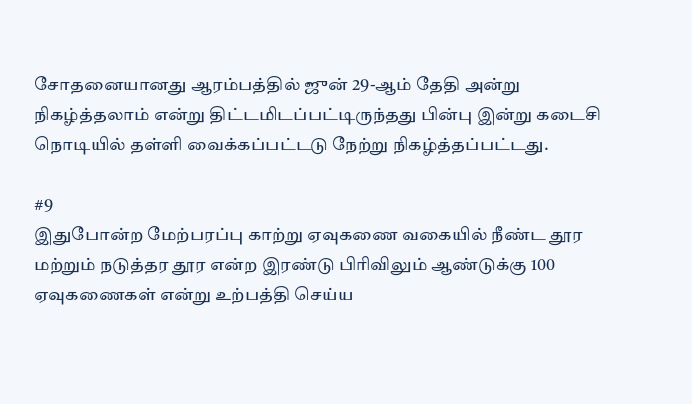சோதனையானது ஆரம்பத்தில் ஜுன் 29-ஆம் தேதி அன்று நிகழ்த்தலாம் என்று திட்டமிடப்பட்டிருந்தது பின்பு இன்று கடைசி நொடியில் தள்ளி வைக்கப்பட்டடு நேற்று நிகழ்த்தப்பட்டது.

#9
இதுபோன்ற மேற்பரப்பு காற்று ஏவுகணை வகையில் நீண்ட தூர மற்றும் நடுத்தர தூர என்ற இரண்டு பிரிவிலும் ஆண்டுக்கு 100 ஏவுகணைகள் என்று உற்பத்தி செய்ய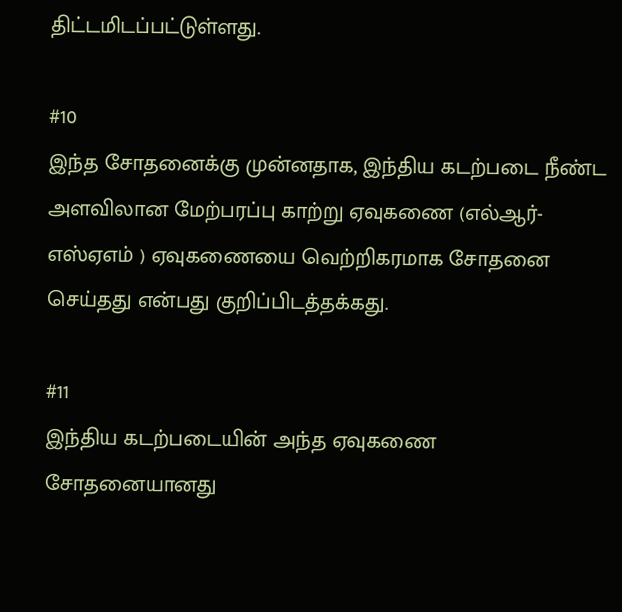திட்டமிடப்பட்டுள்ளது.

#10
இந்த சோதனைக்கு முன்னதாக, இந்திய கடற்படை நீண்ட அளவிலான மேற்பரப்பு காற்று ஏவுகணை (எல்ஆர்-எஸ்ஏஎம் ) ஏவுகணையை வெற்றிகரமாக சோதனை செய்தது என்பது குறிப்பிடத்தக்கது.

#11
இந்திய கடற்படையின் அந்த ஏவுகணை சோதனையானது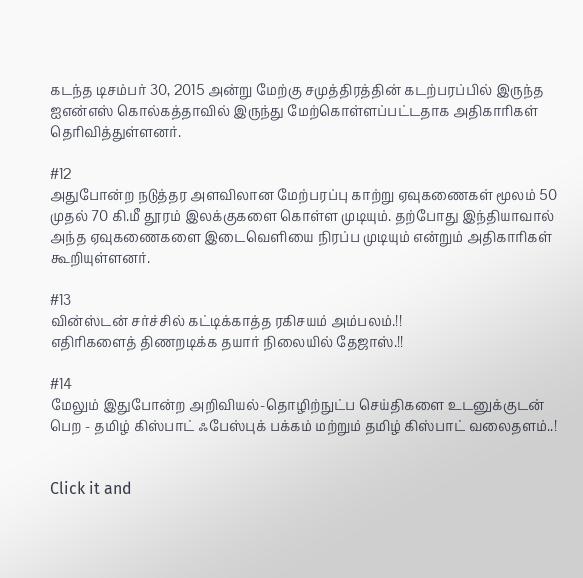கடந்த டிசம்பர் 30, 2015 அன்று மேற்கு சமுத்திரத்தின் கடற்பரப்பில் இருந்த ஐஎன்எஸ் கொல்கத்தாவில் இருந்து மேற்கொள்ளப்பட்டதாக அதிகாரிகள் தெரிவித்துள்ளனர்.

#12
அதுபோன்ற நடுத்தர அளவிலான மேற்பரப்பு காற்று ஏவுகணைகள் மூலம் 50 முதல் 70 கி.மீ தூரம் இலக்குகளை கொள்ள முடியும். தற்போது இந்தியாவால் அந்த ஏவுகணைகளை இடைவெளியை நிரப்ப முடியும் என்றும் அதிகாரிகள் கூறியுள்ளனர்.

#13
வின்ஸ்டன் சர்ச்சில் கட்டிக்காத்த ரகிசயம் அம்பலம்.!!
எதிரிகளைத் திணறடிக்க தயார் நிலையில் தேஜாஸ்.!!

#14
மேலும் இதுபோன்ற அறிவியல்-தொழிற்நுட்ப செய்திகளை உடனுக்குடன் பெற - தமிழ் கிஸ்பாட் ஃபேஸ்புக் பக்கம் மற்றும் தமிழ் கிஸ்பாட் வலைதளம்..!


Click it and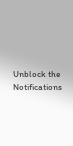Unblock the Notifications